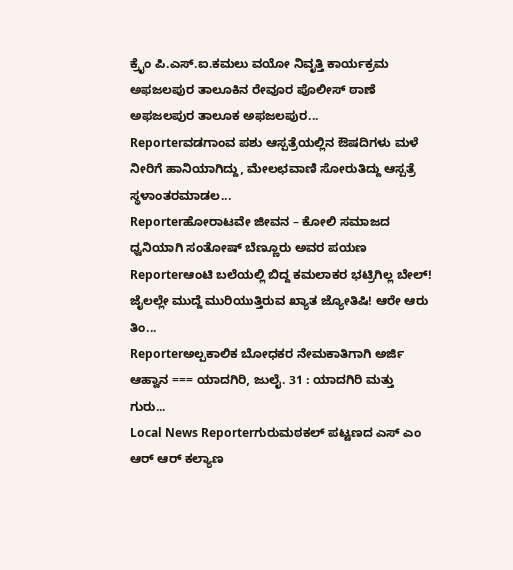ಕ್ರೈಂ ಪಿ.ಎಸ್.ಐ.ಕಮಲು ವಯೋ ನಿವೃತ್ತಿ ಕಾರ್ಯಕ್ರಮ ಅಫಜಲಪುರ ತಾಲೂಕಿನ ರೇವೂರ ಪೊಲೀಸ್ ಠಾಣೆ ಅಫಜಲಪುರ ತಾಲೂಕ ಅಫಜಲಪುರ...
Reporterವಡಗಾಂವ ಪಶು ಆಸ್ಪತ್ರೆಯಲ್ಲಿನ ಔಷದಿಗಳು ಮಳೆ ನೀರಿಗೆ ಹಾನಿಯಾಗಿದ್ದು, ಮೇಲಛವಾಣಿ ಸೋರುತಿದ್ದು ಆಸ್ಪತ್ರೆ ಸ್ಥಳಾಂತರಮಾಡಲ...
Reporterಹೋರಾಟವೇ ಜೀವನ – ಕೋಲಿ ಸಮಾಜದ ಧ್ವನಿಯಾಗಿ ಸಂತೋಷ್ ಬೆಣ್ಣೂರು ಅವರ ಪಯಣ
Reporterಆಂಟಿ ಬಲೆಯಲ್ಲಿ ಬಿದ್ದ ಕಮಲಾಕರ ಭಟ್ರಿಗಿಲ್ಲ ಬೇಲ್! ಜೈಲಲ್ಲೇ ಮುದ್ದೆ ಮುರಿಯುತ್ತಿರುವ ಖ್ಯಾತ ಜ್ಯೋತಿಷಿ! ಆರೇ ಆರು ತಿಂ...
Reporterಅಲ್ಪಕಾಲಿಕ ಬೋಧಕರ ನೇಮಕಾತಿಗಾಗಿ ಅರ್ಜಿ ಆಹ್ವಾನ === ಯಾದಗಿರಿ, ಜುಲೈ. 31 : ಯಾದಗಿರಿ ಮತ್ತು ಗುರು...
Local News Reporterಗುರುಮಠಕಲ್ ಪಟ್ಟಣದ ಎಸ್ ಎಂ ಆರ್ ಆರ್ ಕಲ್ಯಾಣ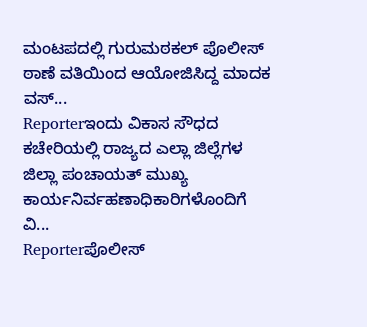ಮಂಟಪದಲ್ಲಿ ಗುರುಮಠಕಲ್ ಪೊಲೀಸ್ ಠಾಣೆ ವತಿಯಿಂದ ಆಯೋಜಿಸಿದ್ದ ಮಾದಕ ವಸ್...
Reporterಇಂದು ವಿಕಾಸ ಸೌಧದ ಕಚೇರಿಯಲ್ಲಿ ರಾಜ್ಯದ ಎಲ್ಲಾ ಜಿಲ್ಲೆಗಳ ಜಿಲ್ಲಾ ಪಂಚಾಯತ್ ಮುಖ್ಯ ಕಾರ್ಯನಿರ್ವಹಣಾಧಿಕಾರಿಗಳೊಂದಿಗೆ ವಿ...
Reporterಪೊಲೀಸ್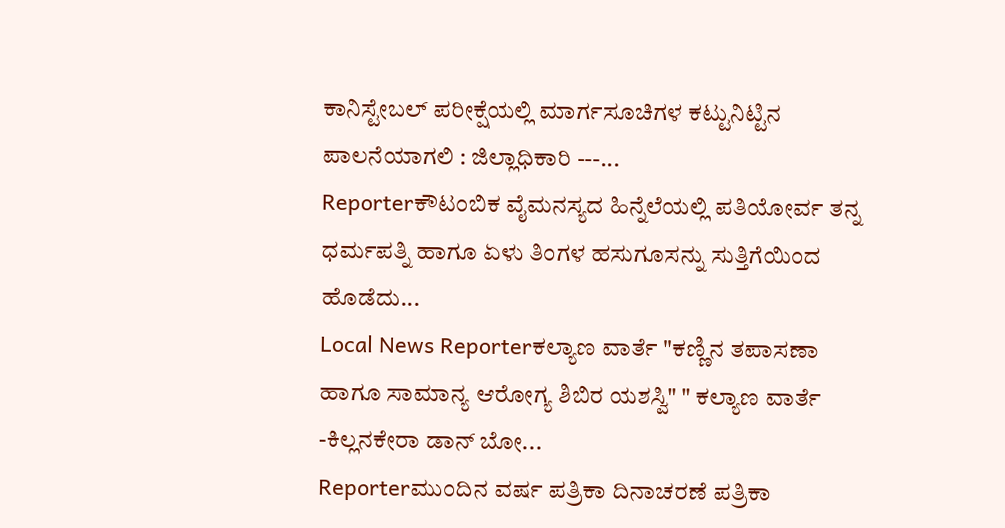ಕಾನಿಸ್ಟೇಬಲ್ ಪರೀಕ್ಷೆಯಲ್ಲಿ ಮಾರ್ಗಸೂಚಿಗಳ ಕಟ್ಟುನಿಟ್ಟಿನ ಪಾಲನೆಯಾಗಲಿ : ಜಿಲ್ಲಾಧಿಕಾರಿ ---...
Reporterಕೌಟಂಬಿಕ ವೈಮನಸ್ಯದ ಹಿನ್ನೆಲೆಯಲ್ಲಿ ಪತಿಯೋರ್ವ ತನ್ನ ಧರ್ಮಪತ್ನಿ ಹಾಗೂ ಏಳು ತಿಂಗಳ ಹಸುಗೂಸನ್ನು ಸುತ್ತಿಗೆಯಿಂದ ಹೊಡೆದು...
Local News Reporterಕಲ್ಯಾಣ ವಾರ್ತೆ "ಕಣ್ಣಿನ ತಪಾಸಣಾ ಹಾಗೂ ಸಾಮಾನ್ಯ ಆರೋಗ್ಯ ಶಿಬಿರ ಯಶಸ್ವಿ" " ಕಲ್ಯಾಣ ವಾರ್ತೆ -ಕಿಲ್ಲನಕೇರಾ ಡಾನ್ ಬೋ...
Reporterಮುಂದಿನ ವರ್ಷ ಪತ್ರಿಕಾ ದಿನಾಚರಣೆ ಪತ್ರಿಕಾ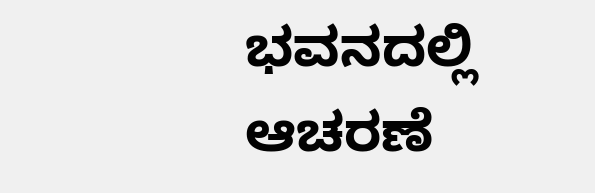ಭವನದಲ್ಲಿ ಆಚರಣೆ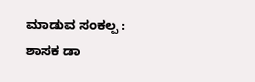ಮಾಡುವ ಸಂಕಲ್ಪ : ಶಾಸಕ ಡಾ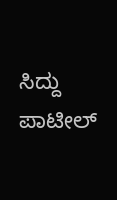ಸಿದ್ದು ಪಾಟೀಲ್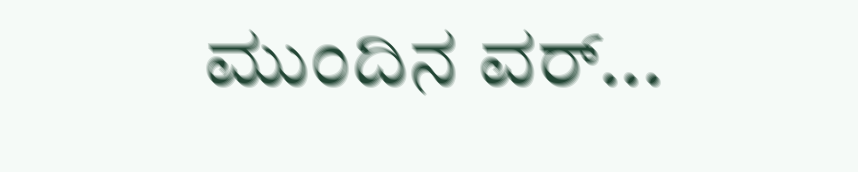ಮುಂದಿನ ವರ್...